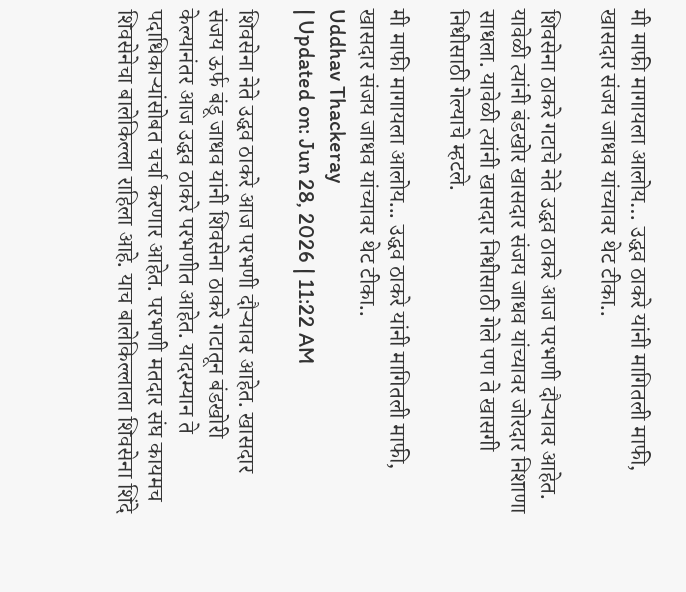मी माफी मागायला आलोय… उद्धव ठाकरे यांनी मागितली माफी, खासदार संजय जाधव यांच्यावर थेट टीका..

शिवसेना ठाकरे गटाचे नेते उद्धव ठाकरे आज परभणी दौऱ्यावर आहेत. यावेळी त्यांनी बंडखोर खासदार संजय जाधव यांच्यावर जोरदार निशाणा साधला. यावेळी त्यांनी खासदार निधीसाठी गेले पण ते खासगी निधीसाठी गेल्याचे म्हटले.

मी माफी मागायला आलोय... उद्धव ठाकरे यांनी मागितली माफी, खासदार संजय जाधव यांच्यावर थेट टीका..
Uddhav Thackeray
| Updated on: Jun 28, 2026 | 11:22 AM

शिवसेना नेते उद्धव ठाकरे आज परभणी दौऱ्यावर आहेत. खासदार संजय ऊर्फ बंडू जाधव यांनी शिवसेना ठाकरे गटातून बंडखोरी केल्यानंतर आज उद्धव ठाकरे परभणीत आहेत. यादरम्यान ते पदाधिकाऱ्यांसोबत चर्चा करणार आहेत. परभणी मतदार संघ कायमच शिवसेनेचा बालेकिल्ला राहिला आहे. याच बालेकिल्लाला शिवसेना शिंदे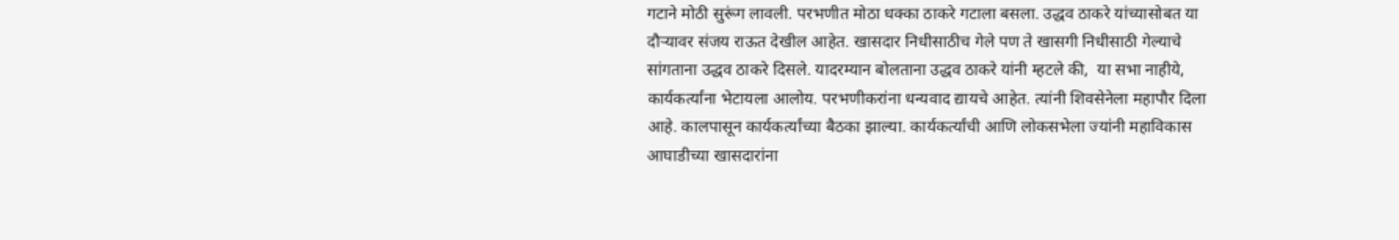गटाने मोठी सुरूंग लावली. परभणीत मोठा धक्का ठाकरे गटाला बसला. उद्धव ठाकरे यांच्यासोबत या दौऱ्यावर संजय राऊत देखील आहेत. खासदार निधीसाठीच गेले पण ते खासगी निधीसाठी गेल्याचे सांगताना उद्धव ठाकरे दिसले. यादरम्यान बोलताना उद्धव ठाकरे यांनी म्हटले की,  या सभा नाहीये, कार्यकर्त्यांना भेटायला आलोय. परभणीकरांना धन्यवाद द्यायचे आहेत. त्यांनी शिवसेनेला महापौर दिला आहे. कालपासून कार्यकर्त्यांच्या बैठका झाल्या. कार्यकर्त्यांची आणि लोकसभेला ज्यांनी महाविकास आघाडीच्या खासदारांना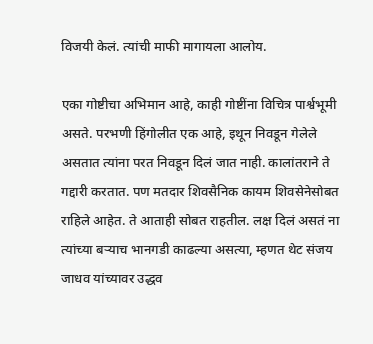विजयी केलं. त्यांची माफी मागायला आलोय.

एका गोष्टीचा अभिमान आहे, काही गोष्टींना विचित्र पार्श्वभूमी असते. परभणी हिंगोलीत एक आहे, इथून निवडून गेलेले असतात त्यांना परत निवडून दिलं जात नाही. कालांतराने ते गद्दारी करतात. पण मतदार शिवसैनिक कायम शिवसेनेसोबत राहिले आहेत. ते आताही सोबत राहतील. लक्ष दिलं असतं ना त्यांच्या बऱ्याच भानगडी काढल्या असत्या, म्हणत थेट संजय जाधव यांच्यावर उद्धव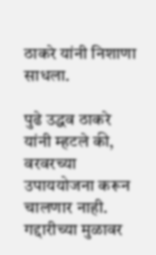ठाकरे यांनी निशाणा साधला.

पुढे उद्धव ठाकरे यांनी म्हटले की, वरवरच्या उपाययोजना करून चालणार नाही. गद्दारीच्या मुळावर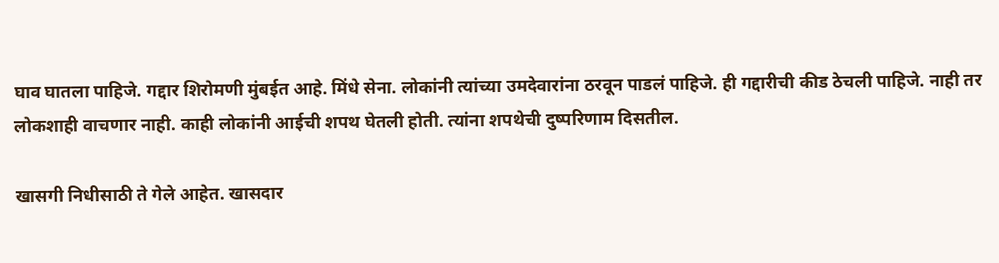घाव घातला पाहिजे. गद्दार शिरोमणी मुंबईत आहे. मिंधे सेना. लोकांनी त्यांच्या उमदेवारांना ठरवून पाडलं पाहिजे. ही गद्दारीची कीड ठेचली पाहिजे. नाही तर लोकशाही वाचणार नाही. काही लोकांनी आईची शपथ घेतली होती. त्यांना शपथेची दुष्परिणाम दिसतील.

खासगी निधीसाठी ते गेले आहेत. खासदार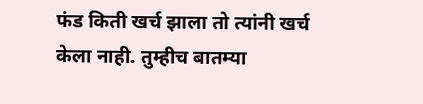फंड किती खर्च झाला तो त्यांनी खर्च केला नाही. तुम्हीच बातम्या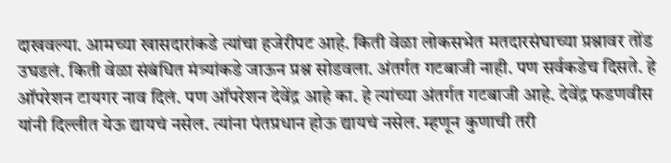दाखवल्या. आमच्या खासदारांकडे त्यांचा हजेरीपट आहे. किती वेळा लोकसभेत मतदारसंघाच्या प्रश्नावर तोंड उघडलं. किती वेळा संबंधित मंत्र्यांकडे जाऊन प्रश्न सोडवला. अंतर्गत गटबाजी नाही. पण सर्वकडेच दिसते. हे ऑपरेशन टायगर नाव दिलं. पण ऑपरेशन देवेंद्र आहे का. हे त्यांच्या अंतर्गत गटबाजी आहे. देवेंद्र फडणवीस यांनी दिल्लीत येऊ द्यायचं नसेल. त्यांना पंतप्रधान होऊ द्यायचं नसेल. म्हणून कुणाची तरी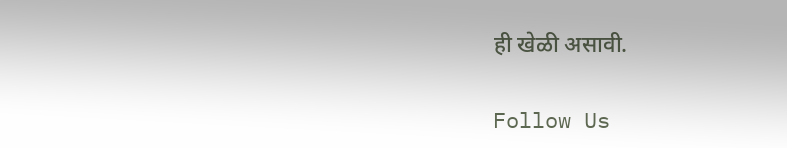ही खेळी असावी.

Follow Us